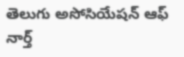తెలుగు అసోసియేషన్ ఆఫ్ నార్త్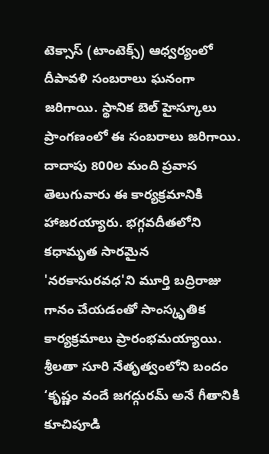టెక్సాస్ (టాంటెక్స్) ఆధ్వర్యంలో దీపావళి సంబరాలు ఘనంగా జరిగాయి. స్థానిక బెల్ హైస్కూలు ప్రాంగణంలో ఈ సంబరాలు జరిగాయి. దాదాపు 800ల మంది ప్రవాస తెలుగువారు ఈ కార్యక్రమానికి హాజరయ్యారు. భగ్గవదీతలోని కధామృత సారమైన 'నరకాసురవధ'ని మూర్తి బద్రిరాజు గానం చేయడంతో సాంస్కృతిక కార్యక్రమాలు ప్రారంభమయ్యాయి.
శ్రీలతా సూరి నేతృత్వంలోని బందం ‘కృష్ణం వందే జగద్గురమ్ అనే గీతానికి కూచిపూడి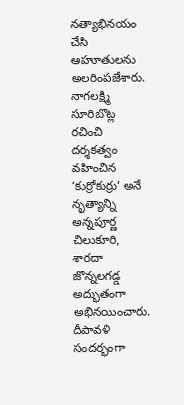నత్యాభినయం చేసి ఆహూతులను అలరింపజేశారు. నాగలక్ష్మి సూరిబొట్ల రచించి దర్శకత్వం వహించిన ‘కుర్రోకుర్రు‘ అనే నృత్యాన్ని అన్నపూర్ణ చిలుకూరి, శారదా జొన్నలగడ్డ అద్భుతంగా అభినయించారు. దీపావళి సందర్భంగా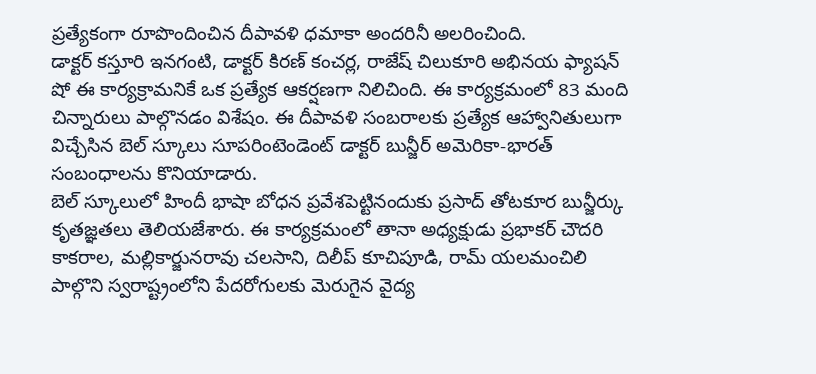ప్రత్యేకంగా రూపొందించిన దీపావళి ధమాకా అందరినీ అలరించింది.
డాక్టర్ కస్తూరి ఇనగంటి, డాక్టర్ కిరణ్ కంచర్ల, రాజేష్ చిలుకూరి అభినయ ఫ్యాషన్ షో ఈ కార్యక్రామనికే ఒక ప్రత్యేక ఆకర్షణగా నిలిచింది. ఈ కార్యక్రమంలో 83 మంది చిన్నారులు పాల్గొనడం విశేషం. ఈ దీపావళి సంబరాలకు ప్రత్యేక ఆహ్వానితులుగా విచ్చేసిన బెల్ స్కూలు సూపరింటెండెంట్ డాక్టర్ బున్జీర్ అమెరికా-భారత్ సంబంధాలను కొనియాడారు.
బెల్ స్కూలులో హిందీ భాషా బోధన ప్రవేశపెట్టినందుకు ప్రసాద్ తోటకూర బున్జీర్కు కృతజ్ఞతలు తెలియజేశారు. ఈ కార్యక్రమంలో తానా అధ్యక్షుడు ప్రభాకర్ చౌదరి కాకరాల, మల్లికార్జునరావు చలసాని, దిలీప్ కూచిపూడి, రామ్ యలమంచిలి పాల్గొని స్వరాష్ట్రంలోని పేదరోగులకు మెరుగైన వైద్య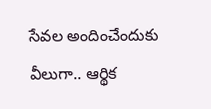సేవల అందించేందుకు వీలుగా.. ఆర్థిక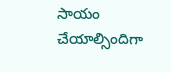సాయం చేయాల్సిందిగా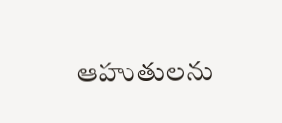ఆహుతులను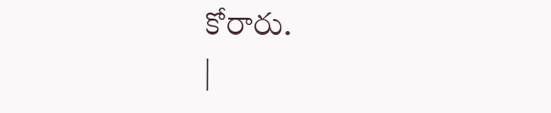కోరారు.
|